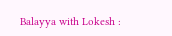Balayya with Lokesh :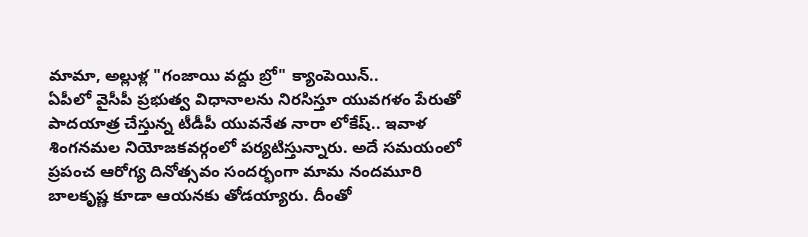మామా, అల్లుళ్ల "గంజాయి వద్దు బ్రో" క్యాంపెయిన్..
ఏపీలో వైసీపీ ప్రభుత్వ విధానాలను నిరసిస్తూ యువగళం పేరుతో పాదయాత్ర చేస్తున్న టీడీపీ యువనేత నారా లోకేష్.. ఇవాళ శింగనమల నియోజకవర్గంలో పర్యటిస్తున్నారు. అదే సమయంలో ప్రపంచ ఆరోగ్య దినోత్సవం సందర్భంగా మామ నందమూరి బాలకృష్ణ కూడా ఆయనకు తోడయ్యారు. దీంతో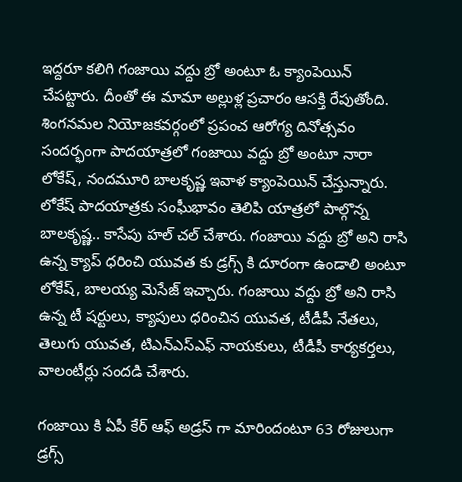ఇద్దరూ కలిగి గంజాయి వద్దు బ్రో అంటూ ఓ క్యాంపెయిన్ చేపట్టారు. దీంతో ఈ మామా అల్లుళ్ల ప్రచారం ఆసక్తి రేపుతోంది.
శింగనమల నియోజకవర్గంలో ప్రపంచ ఆరోగ్య దినోత్సవం సందర్భంగా పాదయాత్రలో గంజాయి వద్దు బ్రో అంటూ నారా లోకేష్, నందమూరి బాలకృష్ణ ఇవాళ క్యాంపెయిన్ చేస్తున్నారు. లోకేష్ పాదయాత్రకు సంఘీభావం తెలిపి యాత్రలో పాల్గొన్న బాలకృష్ణ.. కాసేపు హల్ చల్ చేశారు. గంజాయి వద్దు బ్రో అని రాసి ఉన్న క్యాప్ ధరించి యువత కు డ్రగ్స్ కి దూరంగా ఉండాలి అంటూ లోకేష్, బాలయ్య మెసేజ్ ఇచ్చారు. గంజాయి వద్దు బ్రో అని రాసి ఉన్న టీ షర్టులు, క్యాపులు ధరించిన యువత, టీడీపీ నేతలు, తెలుగు యువత, టిఎన్ఎస్ఎఫ్ నాయకులు, టీడీపీ కార్యకర్తలు, వాలంటీర్లు సందడి చేశారు.

గంజాయి కి ఏపీ కేర్ ఆఫ్ అడ్రస్ గా మారిందంటూ 63 రోజులుగా డ్రగ్స్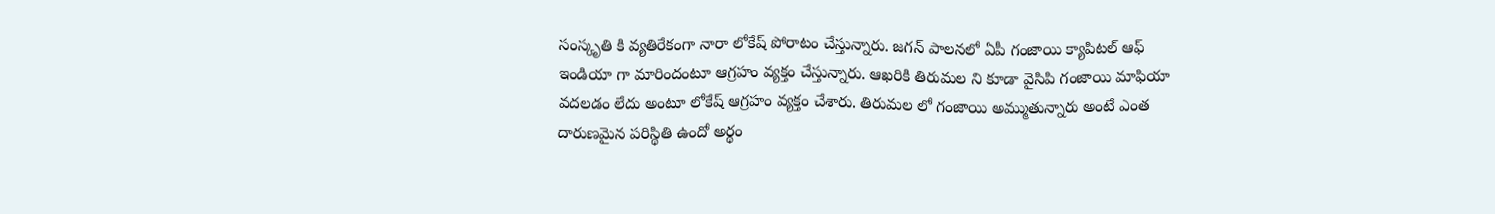సంస్కృతి కి వ్యతిరేకంగా నారా లోకేష్ పోరాటం చేస్తున్నారు. జగన్ పాలనలో ఏపీ గంజాయి క్యాపిటల్ ఆఫ్ ఇండియా గా మారిందంటూ ఆగ్రహం వ్యక్తం చేస్తున్నారు. ఆఖరికి తిరుమల ని కూడా వైసిపి గంజాయి మాఫియా వదలడం లేదు అంటూ లోకేష్ ఆగ్రహం వ్యక్తం చేశారు. తిరుమల లో గంజాయి అమ్ముతున్నారు అంటే ఎంత దారుణమైన పరిస్థితి ఉందో అర్థం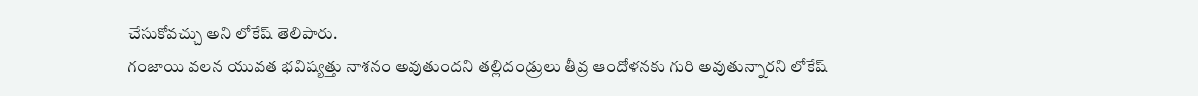చేసుకోవచ్చు అని లోకేష్ తెలిపారు.
గంజాయి వలన యువత భవిష్యత్తు నాశనం అవుతుందని తల్లిదండ్రులు తీవ్ర ఆందోళనకు గురి అవుతున్నారని లోకేష్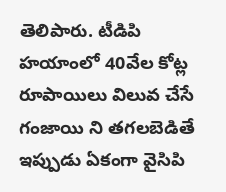తెలిపారు. టీడిపి హయాంలో 40వేల కోట్ల రూపాయిలు విలువ చేసే గంజాయి ని తగలబెడితే ఇప్పుడు ఏకంగా వైసిపి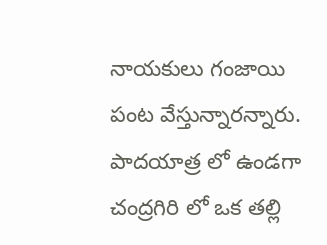నాయకులు గంజాయి పంట వేస్తున్నారన్నారు. పాదయాత్ర లో ఉండగా చంద్రగిరి లో ఒక తల్లి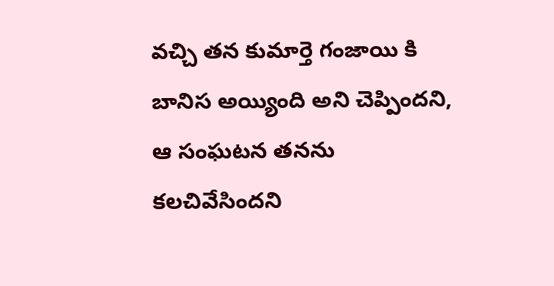వచ్చి తన కుమార్తె గంజాయి కి బానిస అయ్యింది అని చెప్పిందని, ఆ సంఘటన తనను కలచివేసిందని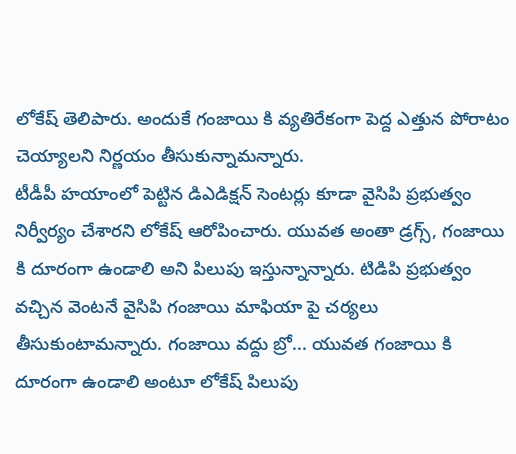లోకేష్ తెలిపారు. అందుకే గంజాయి కి వ్యతిరేకంగా పెద్ద ఎత్తున పోరాటం చెయ్యాలని నిర్ణయం తీసుకున్నామన్నారు.
టీడీపీ హయాంలో పెట్టిన డిఎడిక్షన్ సెంటర్లు కూడా వైసిపి ప్రభుత్వం నిర్వీర్యం చేశారని లోకేష్ ఆరోపించారు. యువత అంతా డ్రగ్స్, గంజాయి కి దూరంగా ఉండాలి అని పిలుపు ఇస్తున్నాన్నారు. టిడిపి ప్రభుత్వం వచ్చిన వెంటనే వైసిపి గంజాయి మాఫియా పై చర్యలు తీసుకుంటామన్నారు. గంజాయి వద్దు బ్రో... యువత గంజాయి కి దూరంగా ఉండాలి అంటూ లోకేష్ పిలుపు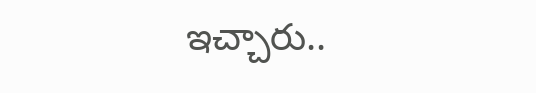ఇచ్చారు..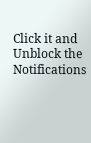Click it and Unblock the Notifications